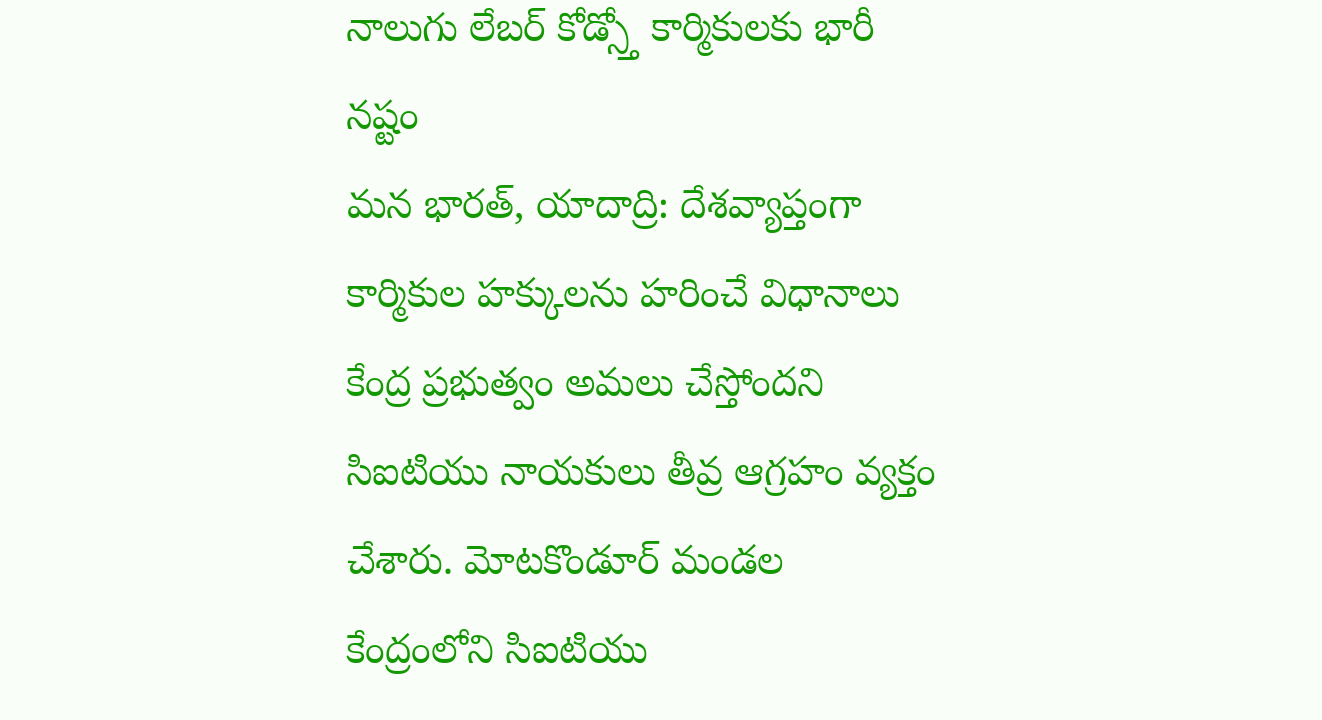నాలుగు లేబర్ కోడ్స్తో కార్మికులకు భారీ నష్టం
మన భారత్, యాదాద్రి: దేశవ్యాప్తంగా కార్మికుల హక్కులను హరించే విధానాలు కేంద్ర ప్రభుత్వం అమలు చేస్తోందని సిఐటియు నాయకులు తీవ్ర ఆగ్రహం వ్యక్తం చేశారు. మోటకొండూర్ మండల కేంద్రంలోని సిఐటియు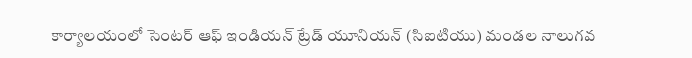కార్యాలయంలో సెంటర్ ఆఫ్ ఇండియన్ ట్రేడ్ యూనియన్ (సిఐటియు) మండల నాలుగవ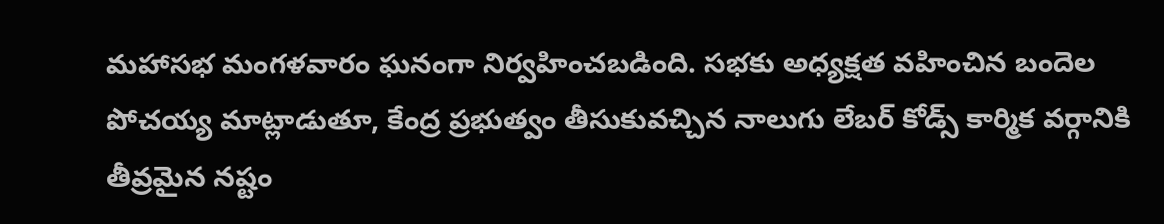మహాసభ మంగళవారం ఘనంగా నిర్వహించబడింది. సభకు అధ్యక్షత వహించిన బందెల పోచయ్య మాట్లాడుతూ, కేంద్ర ప్రభుత్వం తీసుకువచ్చిన నాలుగు లేబర్ కోడ్స్ కార్మిక వర్గానికి తీవ్రమైన నష్టం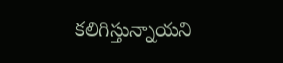కలిగిస్తున్నాయని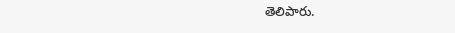తెలిపారు.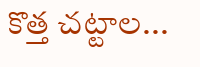కొత్త చట్టాల...